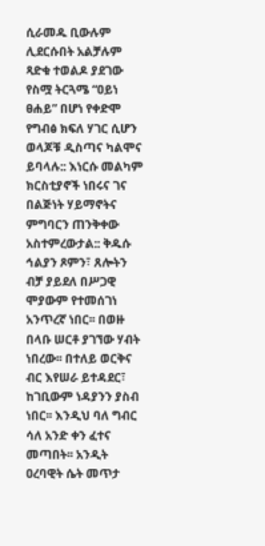ሲራመዱ ቢውሉም ሊደርሱበት አልቻሉም
ጻድቁ ተወልዶ ያደገው የስሟ ትርጓሜ “ዐይነ ፀሐይ” በሆነ የቀድሞ የግብፅ ክፍለ ሃገር ሲሆን ወላጆቹ ዲስጣና ካልሞና ይባላሉ:: እነርሱ መልካም ክርስቲያኖች ነበሩና ገና በልጅነት ሃይማኖትና ምግባርን ጠንቅቀው አስተምረውታል:: ቅዱሱ ኅልያን ጾምን፣ ጸሎትን ብቻ ያይደለ በሥጋዊ ሞያውም የተመሰገነ አንጥረኛ ነበር፡፡ በወዙ በላቡ ሠርቶ ያገኘው ሃብት ነበረው፡፡ በተለይ ወርቅና ብር እየሠራ ይተዳደር፣ ከገቢውም ነዳያንን ያስብ ነበር፡፡ እንዲህ ባለ ግብር ሳለ አንድ ቀን ፈተና መጣበት፡፡ አንዲት ዐረባዊት ሴት መጥታ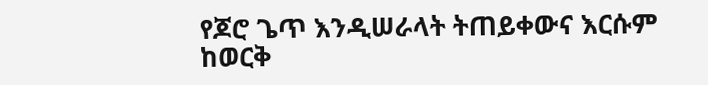የጆሮ ጌጥ እንዲሠራላት ትጠይቀውና እርሱም ከወርቅ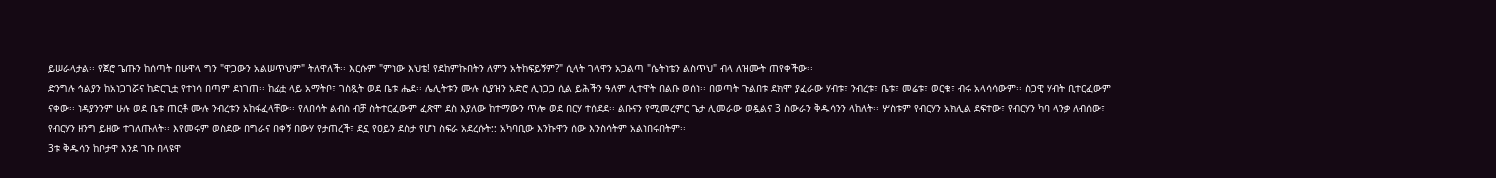ይሠራላታል፡፡ የጀሮ ጌጡን ከሰጣት በሁዋላ ግን "ዋጋውን አልሠጥህም" ትለዋለች፡፡ እርሱም "ምነው እህቴ! የደከምኩበትን ለምን አትከፍይኝም?" ሲላት ገላዋን አጋልጣ "ሴትነቴን ልስጥህ" ብላ ለዝሙት ጠየቀችው፡፡
ድንግሉ ኅልያን ከአነጋገሯና ከድርጊቷ የተነሳ በጣም ደነገጠ፡፡ ከፊቷ ላይ አማትቦ፣ ገስጿት ወደ ቤቱ ሔደ፡፡ ሌሊትቱን ሙሉ ሲያዝን አድሮ ሊነጋጋ ሲል ይሕችን ዓለም ሊተዋት በልቡ ወሰነ፡፡ በወጣት ጉልበቱ ደክሞ ያፈራው ሃብቱ፣ ንብረቱ፣ ቤቱ፣ መሬቱ፣ ወርቁ፣ ብሩ አላሳሳውም፡፡ ስጋዊ ሃብት ቢተርፈውም ናቀው፡፡ ነዳያንንም ሁሉ ወደ ቤቱ ጠርቶ ሙሉ ንብረቱን አከፋፈላቸው፡፡ የለበሳት ልብስ ብቻ ስትተርፈውም ፈጽሞ ደስ እያለው ከተማውን ጥሎ ወደ በርሃ ተሰደደ፡፡ ልቡናን የሚመረምር ጌታ ሊመራው ወዷልና 3 ስውራን ቅዱሳንን ላከለት፡፡ ሦስቱም የብርሃን አክሊል ደፍተው፣ የብርሃን ካባ ላንቃ ለብሰው፣ የብርሃን ዘንግ ይዘው ተገለጡለት፡፡ እየመሩም ወስደው በግራና በቀኝ በውሃ የታጠረች፣ ደኗ የዐይን ደስታ የሆነ ስፍራ አደረሱት:: አካባቢው እንኩዋን ሰው እንስሳትም አልነበሩበትም፡፡
3ቱ ቅዱሳን ከቦታዋ እንደ ገቡ በላዩዋ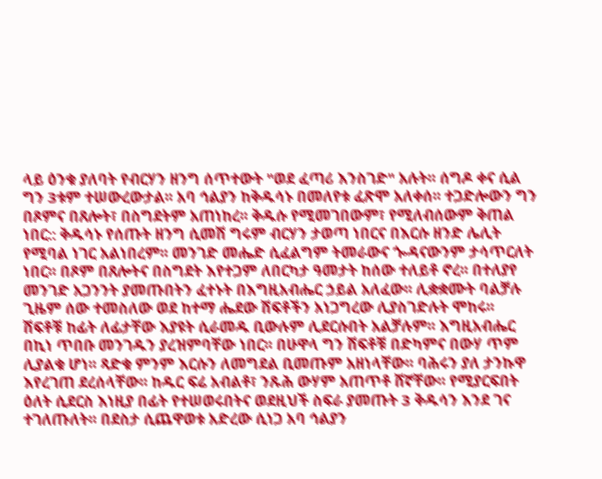ላይ ዕንቁ ያለባት የብርሃን ዘንግ ሰጥተውት "ወደ ፈጣሪ እንስገድ" አሉት፡፡ ሰግዶ ቀና ሲል ግን 3ቱም ተሠውረውታል፡፡ አባ ኅልያን ከቅዱሳኑ በመለየቱ ፈጽሞ አለቀሰ፡፡ ተጋድሎውን ግን በጾምና በጸሎት፣ በስግደትም አጠነከረ፡፡ ቅዱሱ የሚመገበውም፣ የሚለብሰውም ቅጠል ነበር:: ቅዱሳኑ የሰጡት ዘንግ ሲመሽ ግሩም ብርሃን ታወጣ ነበርና በእርሱ ዘንድ ሌሊት የሚባል ነገር አልነበረም፡፡ መንገድ መሔድ ሲፈልግም ትመራውና ጐዳናውንም ታሳጥርለት ነበር፡፡ በጾም በጸሎትና በስግደት እየተጋም ለበርካታ ዓመታት ከሰው ተለይቶ ኖረ፡፡ በተለያየ መንገድ አጋንንት ያመጡበትን ፈተኑት በእግዚአብሔር ኃይል አለፈው፡፡ ሊቋቋሙት ባልቻሉ ጊዜም ሰው ተመስለው ወደ ከተማ ሔደው ሽፍቶችን አነጋግረው ሊያስገድሉት ሞከሩ፡፡
ሽፍቶቹ ከፊት ለፊታቸው እያዩት ሲራመዱ ቢውሉም ሊደርሱበት አልቻሉም፡፡ እግዚአብሔር በኪነ ጥበቡ መንገዱን ያረዝምባቸው ነበር፡፡ በሁዋላ ግን ሽፍቶቹ በድካምና በውሃ ጥም ሊያልቁ ሆነ፡፡ ጻድቁ ምንም እርሱን ለመግደል ቢመጡም አዘነላቸው፡፡ ባሕሩን ያለ ታንኩዋ እየረገጠ ደረሰላቸው፡፡ ከዱር ፍሬ አብልቶ፣ ንጹሕ ውሃም አጠጥቶ ሸኛቸው፡፡ የሚያርፍበት ዕለት ሲደርስ እነዚያ በፊት የተሠወሩበትና ወደዚህች ስፍራ ያመጡት 3 ቅዱሳን እንደ ገና ተገለጡለት፡፡ በደስታ ሲጨዋወቱ አድረው ሲነጋ አባ ኅልያን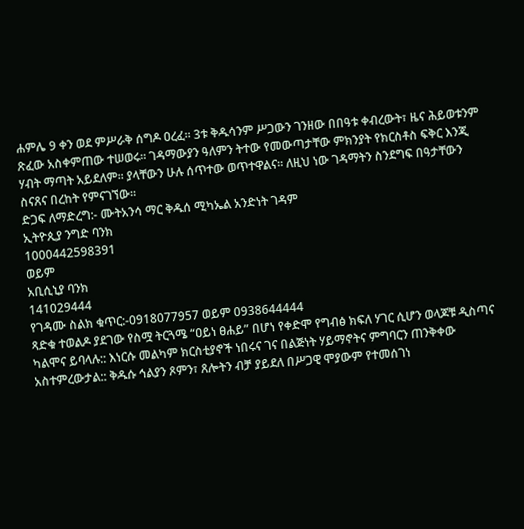ሐምሌ 9 ቀን ወደ ምሥራቅ ሰግዶ ዐረፈ፡፡ 3ቱ ቅዱሳንም ሥጋውን ገንዘው በበዓቱ ቀብረውት፣ ዜና ሕይወቱንም ጽፈው አስቀምጠው ተሠወሩ፡፡ ገዳማውያን ዓለምን ትተው የመውጣታቸው ምክንያት የክርስቶስ ፍቅር እንጂ ሃብት ማጣት አይደለም፡፡ ያላቸውን ሁሉ ሰጥተው ወጥተዋልና፡፡ ለዚህ ነው ገዳማትን ስንደግፍ በዓታቸውን ስናጸና በረከት የምናገኘው፡፡
ድጋፍ ለማድረግ:- ሙትአንሳ ማር ቅዱሰ ሚካኤል አንድነት ገዳም
ኢትዮጲያ ንግድ ባንክ
1000442598391
ወይም
አቢሲኒያ ባንክ
141029444
የገዳሙ ስልክ ቁጥር:-0918077957 ወይም 0938644444
ጻድቁ ተወልዶ ያደገው የስሟ ትርጓሜ “ዐይነ ፀሐይ” በሆነ የቀድሞ የግብፅ ክፍለ ሃገር ሲሆን ወላጆቹ ዲስጣና ካልሞና ይባላሉ:: እነርሱ መልካም ክርስቲያኖች ነበሩና ገና በልጅነት ሃይማኖትና ምግባርን ጠንቅቀው አስተምረውታል:: ቅዱሱ ኅልያን ጾምን፣ ጸሎትን ብቻ ያይደለ በሥጋዊ ሞያውም የተመሰገነ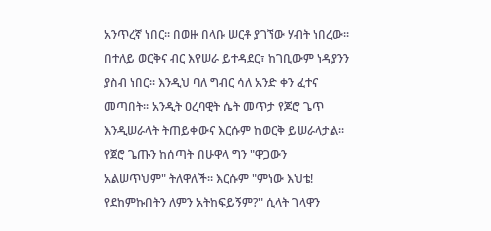አንጥረኛ ነበር፡፡ በወዙ በላቡ ሠርቶ ያገኘው ሃብት ነበረው፡፡ በተለይ ወርቅና ብር እየሠራ ይተዳደር፣ ከገቢውም ነዳያንን ያስብ ነበር፡፡ እንዲህ ባለ ግብር ሳለ አንድ ቀን ፈተና መጣበት፡፡ አንዲት ዐረባዊት ሴት መጥታ የጆሮ ጌጥ እንዲሠራላት ትጠይቀውና እርሱም ከወርቅ ይሠራላታል፡፡ የጀሮ ጌጡን ከሰጣት በሁዋላ ግን "ዋጋውን አልሠጥህም" ትለዋለች፡፡ እርሱም "ምነው እህቴ! የደከምኩበትን ለምን አትከፍይኝም?" ሲላት ገላዋን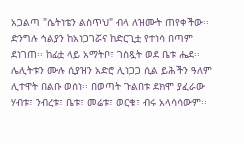አጋልጣ "ሴትነቴን ልስጥህ" ብላ ለዝሙት ጠየቀችው፡፡
ድንግሉ ኅልያን ከአነጋገሯና ከድርጊቷ የተነሳ በጣም ደነገጠ፡፡ ከፊቷ ላይ አማትቦ፣ ገስጿት ወደ ቤቱ ሔደ፡፡ ሌሊትቱን ሙሉ ሲያዝን አድሮ ሊነጋጋ ሲል ይሕችን ዓለም ሊተዋት በልቡ ወሰነ፡፡ በወጣት ጉልበቱ ደክሞ ያፈራው ሃብቱ፣ ንብረቱ፣ ቤቱ፣ መሬቱ፣ ወርቁ፣ ብሩ አላሳሳውም፡፡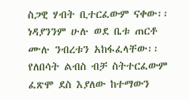ስጋዊ ሃብት ቢተርፈውም ናቀው፡፡ ነዳያንንም ሁሉ ወደ ቤቱ ጠርቶ ሙሉ ንብረቱን አከፋፈላቸው፡፡ የለበሳት ልብስ ብቻ ስትተርፈውም ፈጽሞ ደስ እያለው ከተማውን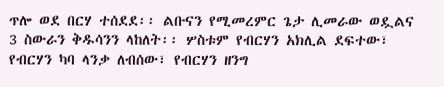ጥሎ ወደ በርሃ ተሰደደ፡፡ ልቡናን የሚመረምር ጌታ ሊመራው ወዷልና 3 ስውራን ቅዱሳንን ላከለት፡፡ ሦስቱም የብርሃን አክሊል ደፍተው፣ የብርሃን ካባ ላንቃ ለብሰው፣ የብርሃን ዘንግ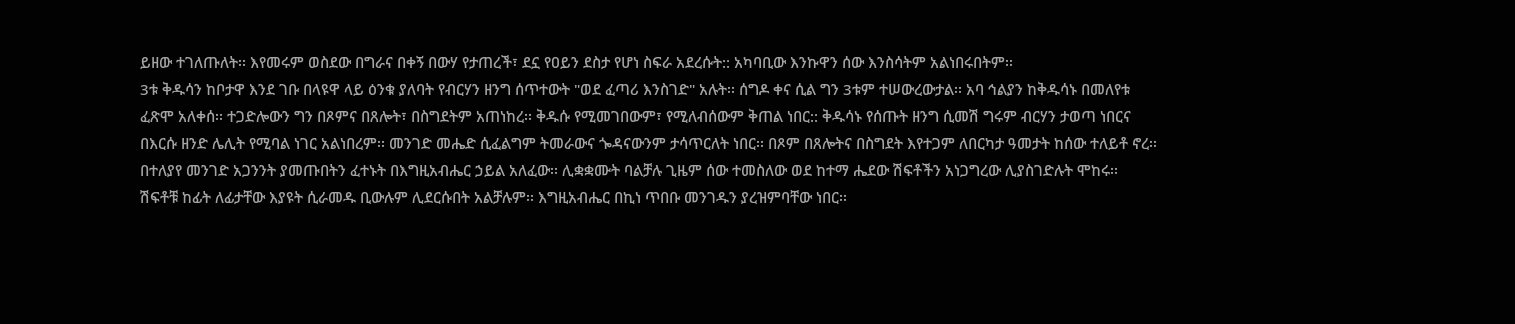ይዘው ተገለጡለት፡፡ እየመሩም ወስደው በግራና በቀኝ በውሃ የታጠረች፣ ደኗ የዐይን ደስታ የሆነ ስፍራ አደረሱት:: አካባቢው እንኩዋን ሰው እንስሳትም አልነበሩበትም፡፡
3ቱ ቅዱሳን ከቦታዋ እንደ ገቡ በላዩዋ ላይ ዕንቁ ያለባት የብርሃን ዘንግ ሰጥተውት "ወደ ፈጣሪ እንስገድ" አሉት፡፡ ሰግዶ ቀና ሲል ግን 3ቱም ተሠውረውታል፡፡ አባ ኅልያን ከቅዱሳኑ በመለየቱ ፈጽሞ አለቀሰ፡፡ ተጋድሎውን ግን በጾምና በጸሎት፣ በስግደትም አጠነከረ፡፡ ቅዱሱ የሚመገበውም፣ የሚለብሰውም ቅጠል ነበር:: ቅዱሳኑ የሰጡት ዘንግ ሲመሽ ግሩም ብርሃን ታወጣ ነበርና በእርሱ ዘንድ ሌሊት የሚባል ነገር አልነበረም፡፡ መንገድ መሔድ ሲፈልግም ትመራውና ጐዳናውንም ታሳጥርለት ነበር፡፡ በጾም በጸሎትና በስግደት እየተጋም ለበርካታ ዓመታት ከሰው ተለይቶ ኖረ፡፡ በተለያየ መንገድ አጋንንት ያመጡበትን ፈተኑት በእግዚአብሔር ኃይል አለፈው፡፡ ሊቋቋሙት ባልቻሉ ጊዜም ሰው ተመስለው ወደ ከተማ ሔደው ሽፍቶችን አነጋግረው ሊያስገድሉት ሞከሩ፡፡
ሽፍቶቹ ከፊት ለፊታቸው እያዩት ሲራመዱ ቢውሉም ሊደርሱበት አልቻሉም፡፡ እግዚአብሔር በኪነ ጥበቡ መንገዱን ያረዝምባቸው ነበር፡፡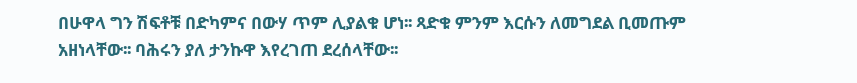በሁዋላ ግን ሽፍቶቹ በድካምና በውሃ ጥም ሊያልቁ ሆነ፡፡ ጻድቁ ምንም እርሱን ለመግደል ቢመጡም አዘነላቸው፡፡ ባሕሩን ያለ ታንኩዋ እየረገጠ ደረሰላቸው፡፡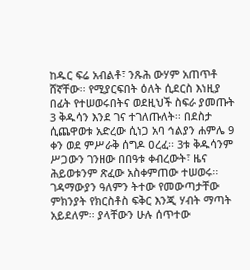ከዱር ፍሬ አብልቶ፣ ንጹሕ ውሃም አጠጥቶ ሸኛቸው፡፡ የሚያርፍበት ዕለት ሲደርስ እነዚያ በፊት የተሠወሩበትና ወደዚህች ስፍራ ያመጡት 3 ቅዱሳን እንደ ገና ተገለጡለት፡፡ በደስታ ሲጨዋወቱ አድረው ሲነጋ አባ ኅልያን ሐምሌ 9 ቀን ወደ ምሥራቅ ሰግዶ ዐረፈ፡፡ 3ቱ ቅዱሳንም ሥጋውን ገንዘው በበዓቱ ቀብረውት፣ ዜና ሕይወቱንም ጽፈው አስቀምጠው ተሠወሩ፡፡ ገዳማውያን ዓለምን ትተው የመውጣታቸው ምክንያት የክርስቶስ ፍቅር እንጂ ሃብት ማጣት አይደለም፡፡ ያላቸውን ሁሉ ሰጥተው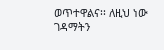ወጥተዋልና፡፡ ለዚህ ነው ገዳማትን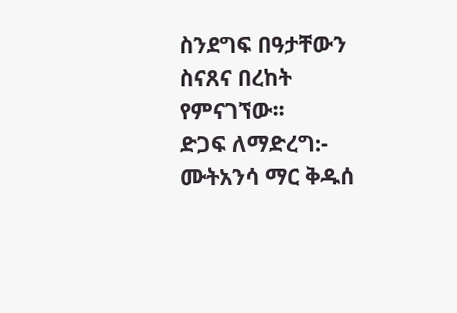ስንደግፍ በዓታቸውን ስናጸና በረከት የምናገኘው፡፡
ድጋፍ ለማድረግ:- ሙትአንሳ ማር ቅዱሰ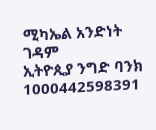ሚካኤል አንድነት ገዳም
ኢትዮጲያ ንግድ ባንክ
1000442598391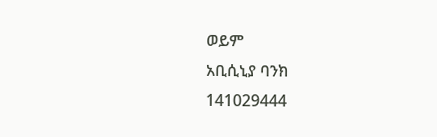ወይም
አቢሲኒያ ባንክ
141029444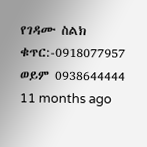የገዳሙ ስልክ ቁጥር:-0918077957 ወይም 0938644444
11 months ago